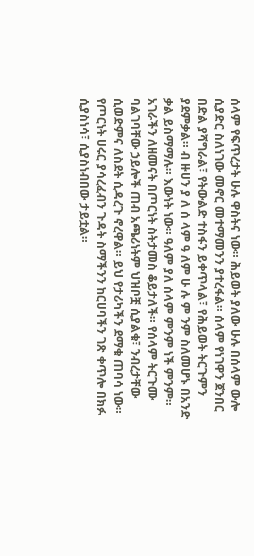ሰላም የፍጥረታት ሁሉ ዋስትና ነው። ሕይወት ያለው ሁሉ በሰላም ውሎ ሲያድር ስለነገው መኖር መተማመንን ያተረፋል። ሰላም የነገዋን ጀንበር በድል ያሻግራል፣ የትውልድ ተስፋን ይቀጥላል፣ የሕይወት ትርጉምን ያደምቃል። ብ ዙሀን ያ ለ ሰ ላም ዓ ለም ሁ ሉ ም ንም ስለመሆኑ በአንድ ቃል ይስማማሉ። እውነት ነው። ዓለም ያለ ሰላም ምንም ነች ምንም።
አገራችን ለዘመናት በጦርነት ስትታመስ ቆይታለች። የሰላም ትርጉሙ ባልገባቸው ኃይሎች ጠብ አጫሪነትም ህዝቦቿ ሲያልቁ፣ ንብረታቸው ሲወድምና ለስደት ሲዳረጉ ኖረዋል። ይህ የታሪካችን ደማቁ ጠባሳ ነው። የጦርነት ሀሩር ያሳረፈብን ጉዳት ስማችንን ከርሀባችን ገጽ ቀጥሎ በክፉ ሲያስነሳ፣ ሲያስነብበው ታይቷል።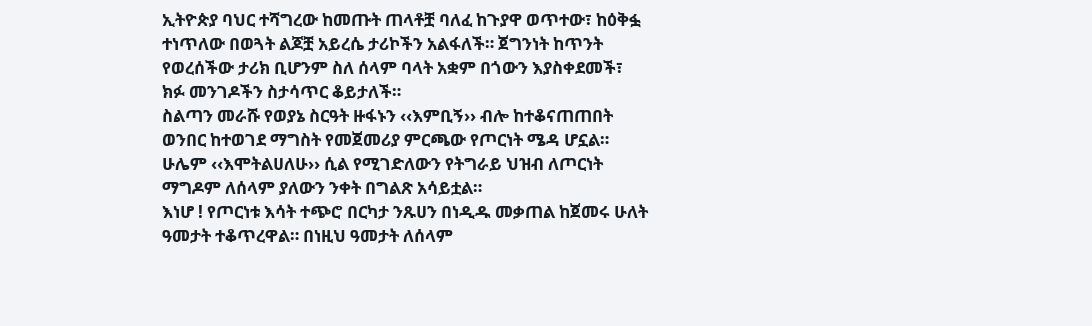ኢትዮጵያ ባህር ተሻግረው ከመጡት ጠላቶቿ ባለፈ ከጉያዋ ወጥተው፣ ከዕቅፏ ተነጥለው በወጓት ልጆቿ አይረሴ ታሪኮችን አልፋለች። ጀግንነት ከጥንት የወረሰችው ታሪክ ቢሆንም ስለ ሰላም ባላት አቋም በጎውን እያስቀደመች፣ ክፉ መንገዶችን ስታሳጥር ቆይታለች።
ስልጣን መራሹ የወያኔ ስርዓት ዙፋኑን ‹‹እምቢኝ›› ብሎ ከተቆናጠጠበት ወንበር ከተወገደ ማግስት የመጀመሪያ ምርጫው የጦርነት ሜዳ ሆኗል። ሁሌም ‹‹እሞትልሀለሁ›› ሲል የሚገድለውን የትግራይ ህዝብ ለጦርነት ማግዶም ለሰላም ያለውን ንቀት በግልጽ አሳይቷል።
እነሆ ! የጦርነቱ እሳት ተጭሮ በርካታ ንጹሀን በነዲዱ መቃጠል ከጀመሩ ሁለት ዓመታት ተቆጥረዋል። በነዚህ ዓመታት ለሰላም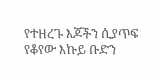የተዘረጉ እጆችን ሲያጥፍ የቆየው እኩይ ቡድን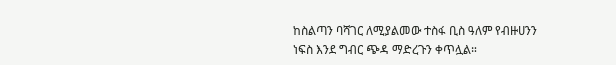ከስልጣን ባሻገር ለሚያልመው ተስፋ ቢስ ዓለም የብዙሀንን ነፍስ እንደ ግብር ጭዳ ማድረጉን ቀጥሏል።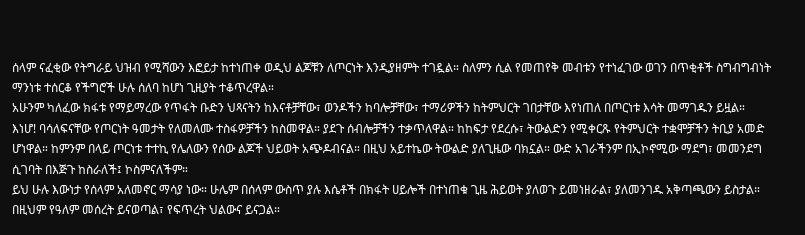ሰላም ናፈቂው የትግራይ ህዝብ የሚሻውን እፎይታ ከተነጠቀ ወዲህ ልጆቹን ለጦርነት እንዲያዘምት ተገዷል። ስለምን ሲል የመጠየቅ መብቱን የተነፈገው ወገን በጥቂቶች ስግብግብነት ማንነቱ ተሰርቆ የችግሮች ሁሉ ሰለባ ከሆነ ጊዚያት ተቆጥረዋል።
አሁንም ካለፈው ክፋቱ የማይማረው የጥፋት ቡድን ህጻናትን ከእናቶቻቸው፣ ወንዶችን ከባሎቻቸው፣ ተማሪዎችን ከትምህርት ገበታቸው እየነጠለ በጦርነቱ እሳት መማገዱን ይዟል።
እነሆ! ባሳለፍናቸው የጦርነት ዓመታት የለመለሙ ተስፋዎቻችን ከስመዋል። ያደጉ ሰብሎቻችን ተቃጥለዋል። ከከፍታ የደረሱ፣ ትውልድን የሚቀርጹ የትምህርት ተቋሞቻችን ትቢያ አመድ ሆነዋል። ከምንም በላይ ጦርነቱ ተተኪ የሌለውን የሰው ልጆች ህይወት አጭዶብናል። በዚህ አይተኬው ትውልድ ያለጊዜው ባክኗል። ውድ አገራችንም በኢኮኖሚው ማደግ፣ መመንደግ ሲገባት በእጅጉ ከስራለች፤ ኮስምናለችም።
ይህ ሁሉ እውነታ የሰላም አለመኖር ማሳያ ነው። ሁሌም በሰላም ውስጥ ያሉ እሴቶች በክፋት ሀይሎች በተነጠቁ ጊዜ ሕይወት ያለወጉ ይመነዘራል፣ ያለመንገዱ አቅጣጫውን ይስታል። በዚህም የዓለም መሰረት ይናወጣል፣ የፍጥረት ህልውና ይናጋል።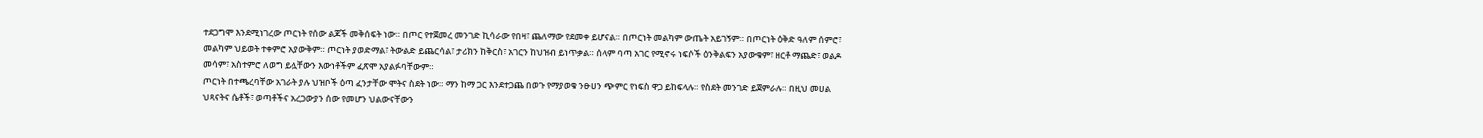ተደጋግሞ እንደሚነገረው ጦርነት የሰው ልጆች መቅሰፍት ነው። በጦር የተጀመረ መንገድ ኪሳራው የበዛ፣ ጨለማው የደመቀ ይሆናል። በጦርነት መልካም ውጤት አይገኝም። በጦርነት ዕቅድ ዓለም ሰምሮ፣ መልካም ህይወት ተቀምሮ አያውቅም። ጦርነት ያወድማል፣ ትውልድ ይጨርሳል፣ ታሪክን ከቅርስ፣ አገርን ከህዝብ ይነጥቃል። ሰላም ባጣ አገር የሚኖሩ ነፍሶች ዕንቅልፍን አያውቁም፣ ዘርቶ ማጨድ፣ ወልዶ መሳም፣ አስተምሮ ለወግ ይሏቸውን እውነቶችም ፈጽሞ አያልፉባቸውም።
ጦርነት በተጫረባቸው አገራት ያሉ ህዝቦች ዕጣ ፈንታቸው ሞትና ስደት ነው። ማን ከማ ጋር እንደተጋጨ በወጉ የማያወቁ ንፁሀን ጭምር የነፍስ ዋጋ ይከፍላሉ። የስደት መንገድ ይጀምራሉ። በዚህ መሀል ህጻናትና ሴቶች፣ ወጣቶችና አረጋውያን ሰው የመሆን ህልውናቸውን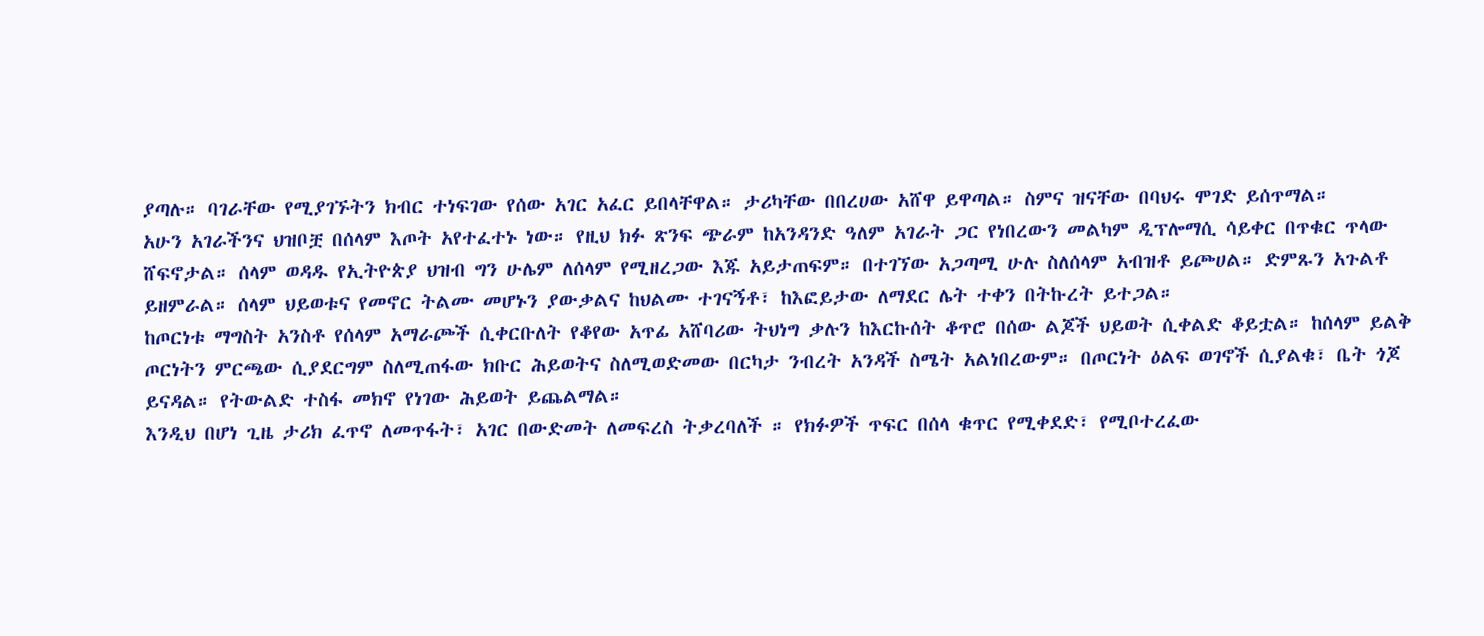ያጣሉ። ባገራቸው የሚያገኙትን ክብር ተነፍገው የሰው አገር አፈር ይበላቸዋል። ታሪካቸው በበረሀው አሸዋ ይዋጣል። ስምና ዝናቸው በባህሩ ሞገድ ይሰጥማል።
አሁን አገራችንና ህዝቦቿ በሰላም እጦት አየተፈተኑ ነው። የዚህ ክፉ ጽንፍ ጭራም ከአንዳንድ ዓለም አገራት ጋር የነበረውን መልካም ዲፕሎማሲ ሳይቀር በጥቁር ጥላው ሸፍኖታል። ሰላም ወዳዱ የኢትዮጵያ ህዝብ ግን ሁሌም ለሰላም የሚዘረጋው እጁ አይታጠፍም። በተገኘው አጋጣሚ ሁሉ ስለሰላም አብዝቶ ይጮሀል። ድምጹን አጉልቶ ይዘምራል። ሰላም ህይወቱና የመኖር ትልሙ መሆኑን ያውቃልና ከህልሙ ተገናኝቶ፣ ከእፎይታው ለማደር ሌት ተቀን በትኩረት ይተጋል።
ከጦርነቱ ማግስት አንስቶ የሰላም አማራጮች ሲቀርቡለት የቆየው አጥፊ አሸባሪው ትህነግ ቃሉን ከእርኩሰት ቆጥሮ በሰው ልጆች ህይወት ሲቀልድ ቆይቷል። ከሰላም ይልቅ ጦርነትን ምርጫው ሲያደርግም ስለሚጠፋው ክቡር ሕይወትና ስለሚወድመው በርካታ ንብረት አንዳች ስሜት አልነበረውም። በጦርነት ዕልፍ ወገኖች ሲያልቁ፣ ቤት ጎጆ ይናዳል። የትውልድ ተስፋ መክኖ የነገው ሕይወት ይጨልማል።
እንዲህ በሆነ ጊዜ ታሪክ ፈጥኖ ለመጥፋት፣ አገር በውድመት ለመፍረስ ትቃረባለች ። የክፉዎች ጥፍር በሰላ ቁጥር የሚቀደድ፣ የሚቦተረፈው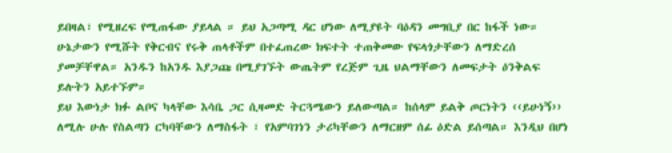ይበዛል፣ የሚዘረፍ የሚጠፋው ያይላል ። ይህ አጋጣሚ ዳር ሆነው ለሚያዩት ባዕዳን መግቢያ በር ከፋች ነው። ሁኔታውን የሚሹት የቅርብና የሩቅ ጠላቶችም በተፈጠረው ክፍተት ተጠቅመው የፍላጎታቸውን ለማድረሰ ያመቻቸዋል። አንዱን ከአንዱ እያጋጩ በሚያገኙት ውጤትም የረጅም ጊዜ ህልማቸውን ለመፍታት ዕንቅልፍ ይሉትን አይተኙም።
ይህ እውነታ ክፉ ልቦና ካላቸው እሳቤ ጋር ሲዛመድ ትርጓሜውን ይለውጣል። ከሰላም ይልቅ ጦርነትን ‹‹ይሁነኝ›› ለሚሉ ሁሉ የስልጣን ርካባቸውን ለማስፋት ፣ የአምባገነን ታሪካቸውን ለማርዘም ሰፊ ዕድል ይሰጣል። እንዲህ በሆነ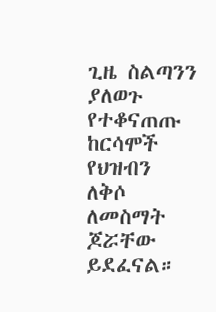ጊዜ ስልጣንን ያለወጉ የተቆናጠጡ ከርሳሞች የህዝብን ለቅሶ ለመስማት ጆሯቸው ይደፈናል።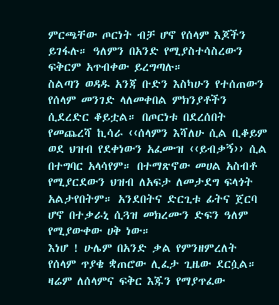ምርጫቸው ጦርነት ብቻ ሆኖ የሰላም እጆችን ይገፋሉ። ዓለምን በአንድ የሚያስተሳስረውን ፍቅርም አጥብቀው ይረግጣሉ።
ስልጣን ወዳዱ አንጃ ቡድን እስካሁን የተሰጠውን የሰላም መንገድ ላለመቀበል ምክንያቶችን ሲደረድር ቆይቷል። በጦርነቱ በደረሰበት የመጨረሻ ኪሳራ ‹‹ሰላምን እሻለሁ ሲል ቢቆይም ወደ ህዝብ የደቀነውን አፈሙዝ ‹‹ይብቃኝ›› ሲል በተግባር አላሳየም። በተማጽኖው መሀል አስብቶ የሚያርደውን ህዝብ ለአፍታ ለመታደግ ፍላጎት አልታየበትም። አንደበትና ድርጊቱ ፊትና ጀርባ ሆኖ በተቃራኒ ሲጓዝ መክረሙን ድፍን ዓለም የሚያውቀው ሀቅ ነው።
እነሆ ! ሁሌም በአንድ ቃል የምንዘምረለት የሰላም ጥያቄ ቋጠሮው ሊፈታ ጊዜው ደርሷል። ዛሬም ለሰላምና ፍቅር እጁን የማያጥፈው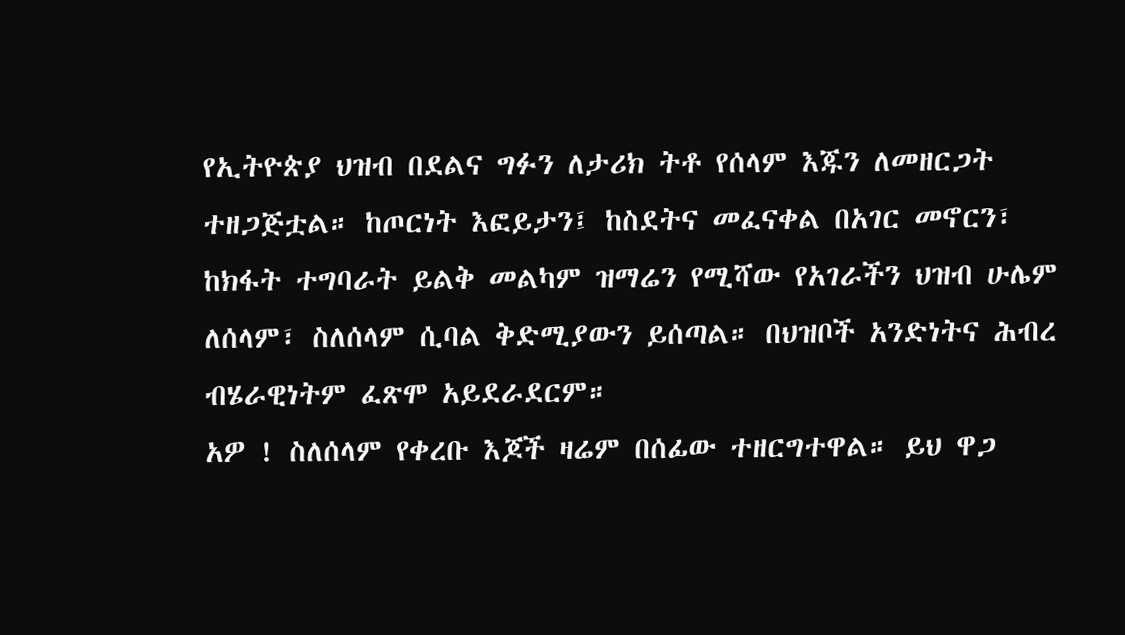የኢትዮጵያ ህዝብ በደልና ግፉን ለታሪክ ትቶ የሰላም እጁን ለመዘርጋት ተዘጋጅቷል። ከጦርነት እፎይታን፤ ከስደትና መፈናቀል በአገር መኖርን፣ ከክፋት ተግባራት ይልቅ መልካም ዝማሬን የሚሻው የአገራችን ህዝብ ሁሌም ለሰላም፣ ስለሰላም ሲባል ቅድሚያውን ይሰጣል። በህዝቦች አንድነትና ሕብረ ብሄራዊነትም ፈጽሞ አይደራደርም።
አዎ ! ስለሰላም የቀረቡ እጆች ዛሬም በሰፊው ተዘርግተዋል። ይህ ዋጋ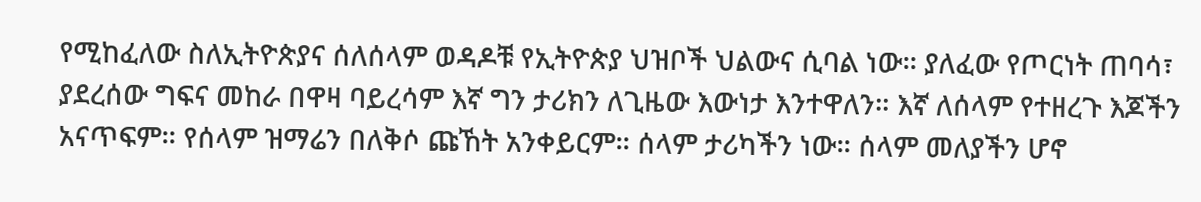የሚከፈለው ስለኢትዮጵያና ሰለሰላም ወዳዶቹ የኢትዮጵያ ህዝቦች ህልውና ሲባል ነው። ያለፈው የጦርነት ጠባሳ፣ ያደረሰው ግፍና መከራ በዋዛ ባይረሳም እኛ ግን ታሪክን ለጊዜው እውነታ እንተዋለን። እኛ ለሰላም የተዘረጉ እጆችን አናጥፍም። የሰላም ዝማሬን በለቅሶ ጩኸት አንቀይርም። ሰላም ታሪካችን ነው። ሰላም መለያችን ሆኖ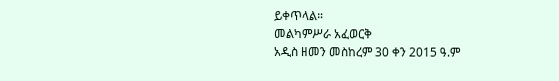ይቀጥላል።
መልካምሥራ አፈወርቅ
አዲስ ዘመን መስከረም 30 ቀን 2015 ዓ.ም